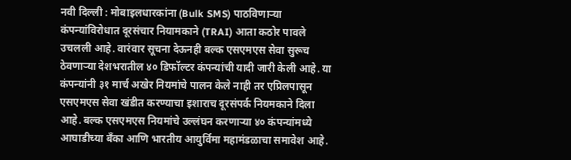नवी दिल्ली : मोबाइलधारकांना (Bulk SMS) पाठविणाऱ्या कंपन्यांविरोधात दूरसंचार नियामकाने (TRAI) आता कठोर पावले उचलली आहे. वारंवार सूचना देऊनही बल्क एसएमएस सेवा सुरूच ठेवणाऱ्या देशभरातील ४० डिफॉल्टर कंपन्यांची यादी जारी केली आहे. या कंपन्यांनी ३१ मार्च अखेर नियमांचे पालन केले नाही तर एप्रिलपासून एसएमएस सेवा खंडीत करण्याचा इशाराच दूरसंपर्क नियमकाने दिला आहे. बल्क एसएमएस नियमांचे उल्लंघन करणाऱ्या ४० कंपन्यांमध्ये आघाडीच्या बँका आणि भारतीय आयुर्विमा महामंडळाचा समावेश आहे.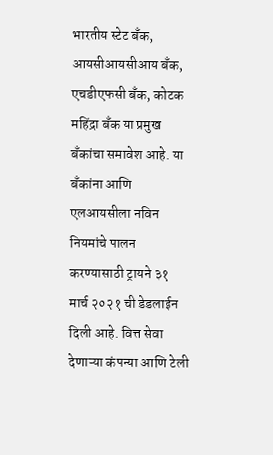भारतीय स्टेट बँक, आयसीआयसीआय बँक, एचडीएफसी बँक, कोटक महिंद्रा बँक या प्रमुख बँकांचा समावेश आहे. या बँकांना आणि एलआयसीला नविन नियमांचे पालन करण्यासाठी ट्रायने ३१ मार्च २०२१ ची डेडलाईन दिली आहे. वित्त सेवा देणाऱ्या कंपन्या आणि टेली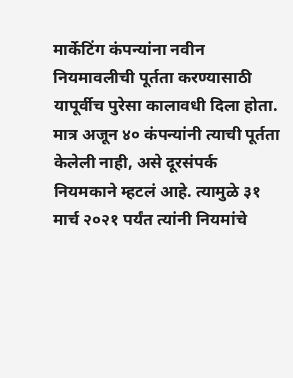मार्केटिंग कंपन्यांना नवीन नियमावलीची पूर्तता करण्यासाठी यापूर्वीच पुरेसा कालावधी दिला होता. मात्र अजून ४० कंपन्यांनी त्याची पूर्तता केलेली नाही, असे दूरसंपर्क नियमकाने म्हटलं आहे. त्यामुळे ३१ मार्च २०२१ पर्यंत त्यांनी नियमांचे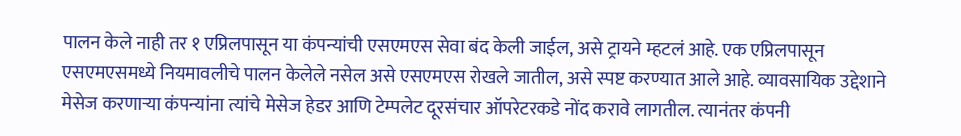पालन केले नाही तर १ एप्रिलपासून या कंपन्यांची एसएमएस सेवा बंद केली जाईल, असे ट्रायने म्हटलं आहे. एक एप्रिलपासून एसएमएसमध्ये नियमावलीचे पालन केलेले नसेल असे एसएमएस रोखले जातील, असे स्पष्ट करण्यात आले आहे. व्यावसायिक उद्देशाने मेसेज करणाऱ्या कंपन्यांना त्यांचे मेसेज हेडर आणि टेम्पलेट दूरसंचार ऑपरेटरकडे नोंद करावे लागतील. त्यानंतर कंपनी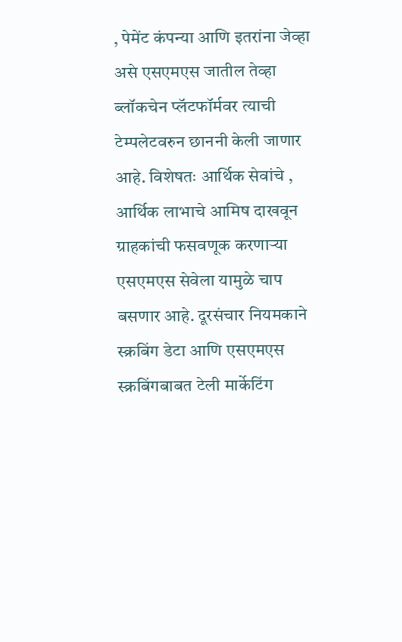, पेमेंट कंपन्या आणि इतरांना जेव्हा असे एसएमएस जातील तेव्हा ब्लॉकचेन प्लॅटफॉर्मवर त्याची टेम्पलेटवरुन छाननी केली जाणार आहे. विशेषतः आर्थिक सेवांचे , आर्थिक लाभाचे आमिष दाखवून ग्राहकांची फसवणूक करणाऱ्या एसएमएस सेवेला यामुळे चाप बसणार आहे. दूरसंचार नियमकाने स्क्रबिंग डेटा आणि एसएमएस स्क्रबिंगबाबत टेली मार्केटिंग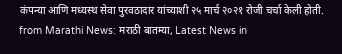कंपन्या आणि मध्यस्थ सेवा पुरवठादार यांच्याशी २५ मार्च २०२१ रोजी चर्चा केली होती.
from Marathi News: मराठी बातम्या, Latest News in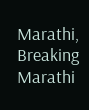Marathi, Breaking Marathi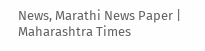News, Marathi News Paper | Maharashtra Times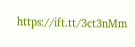https://ift.tt/3ct3nMm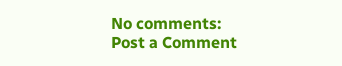No comments:
Post a Comment